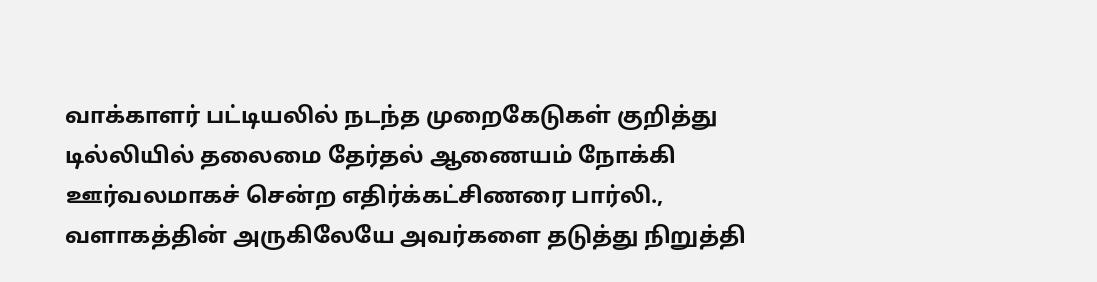வாக்காளர் பட்டியலில் நடந்த முறைகேடுகள் குறித்து டில்லியில் தலைமை தேர்தல் ஆணையம் நோக்கி ஊர்வலமாகச் சென்ற எதிர்க்கட்சிணரை பார்லி., வளாகத்தின் அருகிலேயே அவர்களை தடுத்து நிறுத்தி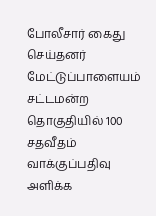போலீசார் கைது செய்தனர்
மேட்டுப்பாளையம் சட்டமன்ற தொகுதியில் 100 சதவீதம் வாக்குப்பதிவு அளிக்க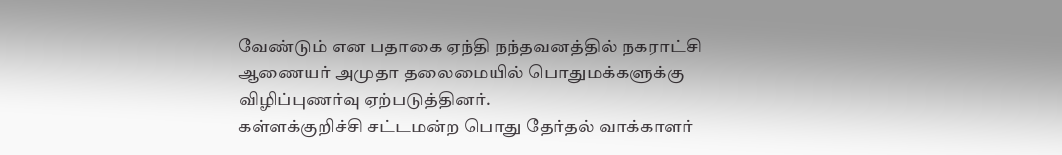வேண்டும் என பதாகை ஏந்தி நந்தவனத்தில் நகராட்சி ஆணையர் அமுதா தலைமையில் பொதுமக்களுக்கு விழிப்புணர்வு ஏற்படுத்தினர்.
கள்ளக்குறிச்சி சட்டமன்ற பொது தேர்தல் வாக்காளர்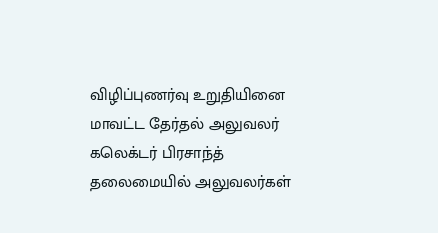விழிப்புணர்வு உறுதியினை மாவட்ட தேர்தல் அலுவலர் கலெக்டர் பிரசாந்த் தலைமையில் அலுவலர்கள்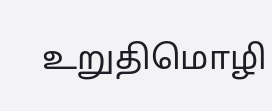உறுதிமொழி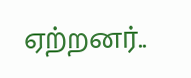ஏற்றனர்..